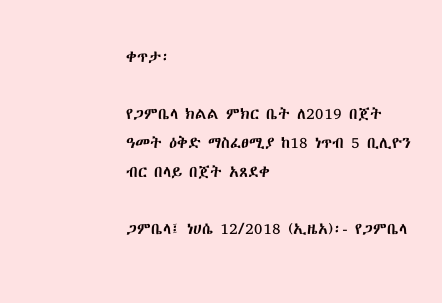ቀጥታ፡

የጋምቤላ ክልል ምክር ቤት ለ2019 በጀት ዓመት ዕቅድ ማስፈፀሚያ ከ18 ነጥብ 5 ቢሊዮን ብር በላይ በጀት አጸደቀ

ጋምቤላ፤ ነሀሴ 12/2018 (ኢዜአ)፡- የጋምቤላ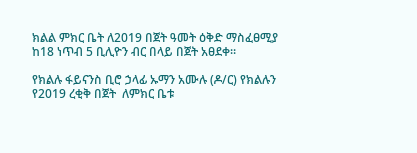ክልል ምክር ቤት ለ2019 በጀት ዓመት ዕቅድ ማስፈፀሚያ ከ18 ነጥብ 5 ቢሊዮን ብር በላይ በጀት አፀደቀ።

የክልሉ ፋይናንስ ቢሮ ኃላፊ ኡማን አሙሉ (ዶ/ር) የክልሉን  የ2019 ረቂቅ በጀት  ለምክር ቤቱ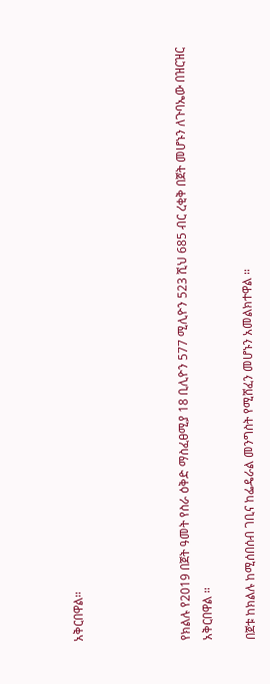አቅርበዋል።




የክልሉ የ2019 በጀት ዓመት የስራ ዕቅድ ማስፈፀሚያ 18 ቢሊዮን 577 ሚሊዮን 523 ሺህ 685 ብር ረቂቅ በጀት መሆኑን ለጉባኤው በዝርዝር አቅርበዋል ።

በጀቱ ከክልሉ ከሚሰበሰብ ገቢና ከፌዴራል መንግስት የሚሸፈን መሆኑን አመልክተዋል ።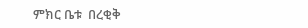ምክር ቤቱ  በረቂቅ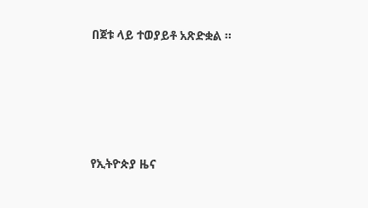በጀቱ ላይ ተወያይቶ አጽድቋል ።





የኢትዮጵያ ዜና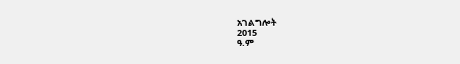አገልግሎት
2015
ዓ.ም